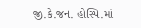જી.કે.જન. હોસ્પિ.માં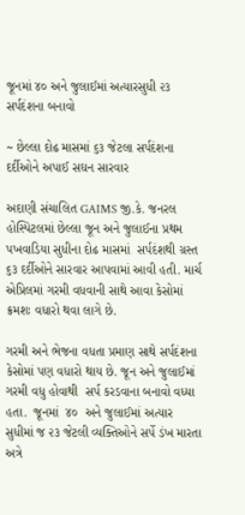જૂનમાં ૪૦ અને જુલાઈમાં અત્યારસુધી ૨૩ સર્પદંશના બનાવો

~ છેલ્લા દોઢ માસમાં ૬૩ જેટલા સર્પદંશના દર્દીઓને અપાઈ સઘન સારવાર

અદાણી સંચાલિત GAIMS જી.કે. જનરલ હોસ્પિટલમાં છેલ્લા જૂન અને જુલાઈના પ્રથમ  પખવાડિયા સુધીના દોઢ માસમાં  સર્પદંશથી ગ્રસ્ત ૬૩ દર્દીઓને સારવાર આપવામાં આવી હતી. માર્ચ એપ્રિલમાં ગરમી વધવાની સાથે આવા કેસોમાં ક્રમશઃ વધારો થવા લાગે છે.

ગરમી અને ભેજના વધતા પ્રમાણ સાથે સર્પદંશના કેસોમાં પણ વધારો થાય છે. જૂન અને જુલાઈમાં ગરમી વધુ હોવાથી  સર્પ કરડવાના બનાવો વધ્યા હતા.  જૂનમાં  ૪૦  અને જુલાઈમાં અત્યાર સુધીમાં જ ૨૩ જેટલી વ્યક્તિઓને સર્પે ડંખ મારતા અત્રે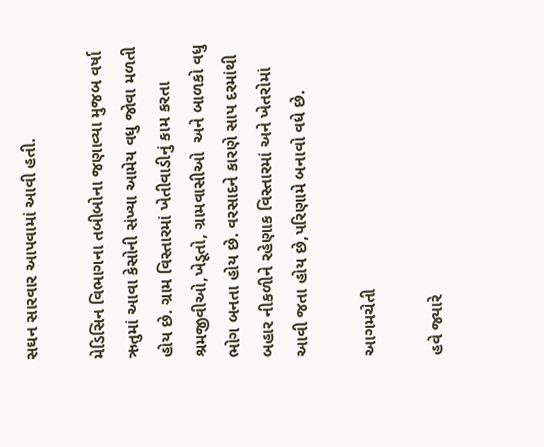સઘન સારવાર આપવામાં આવી હતી.

મેડિસિન વિભાગના તબીબોના જણાવ્યા મુજબ વર્ષા ઋતુમાં આવા કેસોની સંખ્યા આમેય વધુ જોવા મળતી હોય છે. ગ્રામ વિસ્તારમાં ખેતીવાડીનું કામ કરતા શ્રમજીવીઓ,ખેડૂતો, ગ્રામવાસીઓ  અને બાળકો વધુ ભોગ બનતા હોય છે. વરસાદને કારણે સાપ દરમાંથી બહાર નીકળીને રહેણાક વિસ્તારમાં અને ખેતરોમાં આવી જતા હોય છે,પરિણામે બનાવો વધે છે.

આગમચેતી

હવે જ્યારે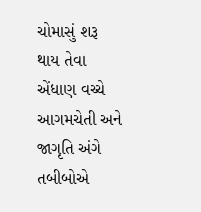ચોમાસું શરૂ થાય તેવા  એંધાણ વચ્ચે આગમચેતી અને જાગૃતિ અંગે તબીબોએ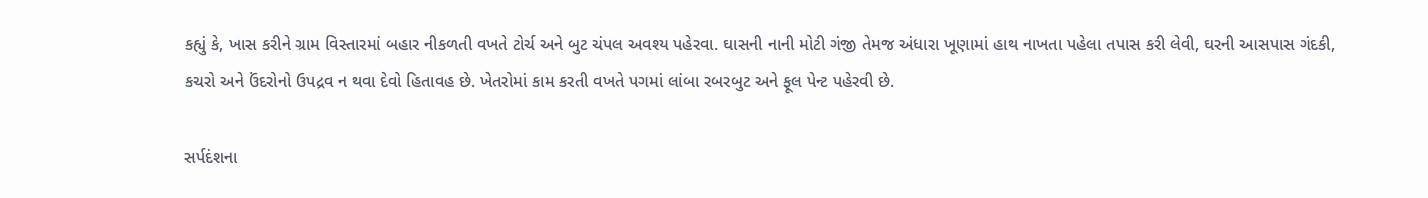કહ્યું કે, ખાસ કરીને ગ્રામ વિસ્તારમાં બહાર નીકળતી વખતે ટોર્ચ અને બુટ ચંપલ અવશ્ય પહેરવા. ઘાસની નાની મોટી ગંજી તેમજ અંધારા ખૂણામાં હાથ નાખતા પહેલા તપાસ કરી લેવી, ઘરની આસપાસ ગંદકી, કચરો અને ઉંદરોનો ઉપદ્રવ ન થવા દેવો હિતાવહ છે. ખેતરોમાં કામ કરતી વખતે પગમાં લાંબા રબરબુટ અને ફૂલ પેન્ટ પહેરવી છે.

સર્પદંશના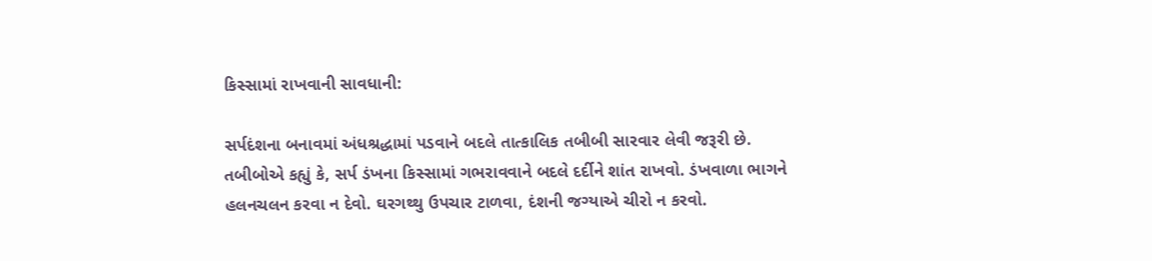કિસ્સામાં રાખવાની સાવધાની:

સર્પદંશના બનાવમાં અંધશ્રદ્ધામાં પડવાને બદલે તાત્કાલિક તબીબી સારવાર લેવી જરૂરી છે. તબીબોએ કહ્યું કે, સર્પ ડંખના કિસ્સામાં ગભરાવવાને બદલે દર્દીને શાંત રાખવો. ડંખવાળા ભાગને હલનચલન કરવા ન દેવો. ઘરગથ્થુ ઉપચાર ટાળવા, દંશની જગ્યાએ ચીરો ન કરવો.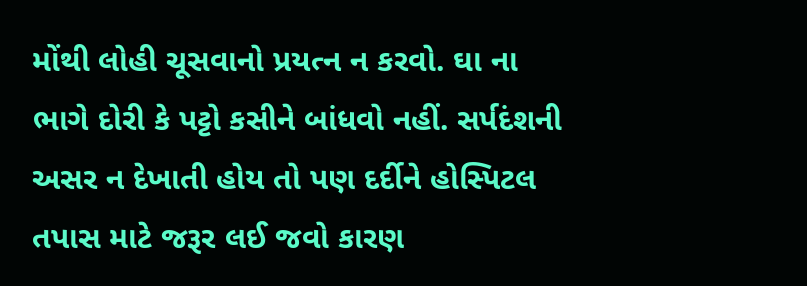મોંથી લોહી ચૂસવાનો પ્રયત્ન ન કરવો. ઘા ના ભાગે દોરી કે પટ્ટો કસીને બાંધવો નહીં. સર્પદંશની અસર ન દેખાતી હોય તો પણ દર્દીને હોસ્પિટલ તપાસ માટે જરૂર લઈ જવો કારણ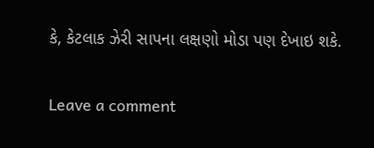કે, કેટલાક ઝેરી સાપના લક્ષણો મોડા પણ દેખાઇ શકે.

Leave a comment